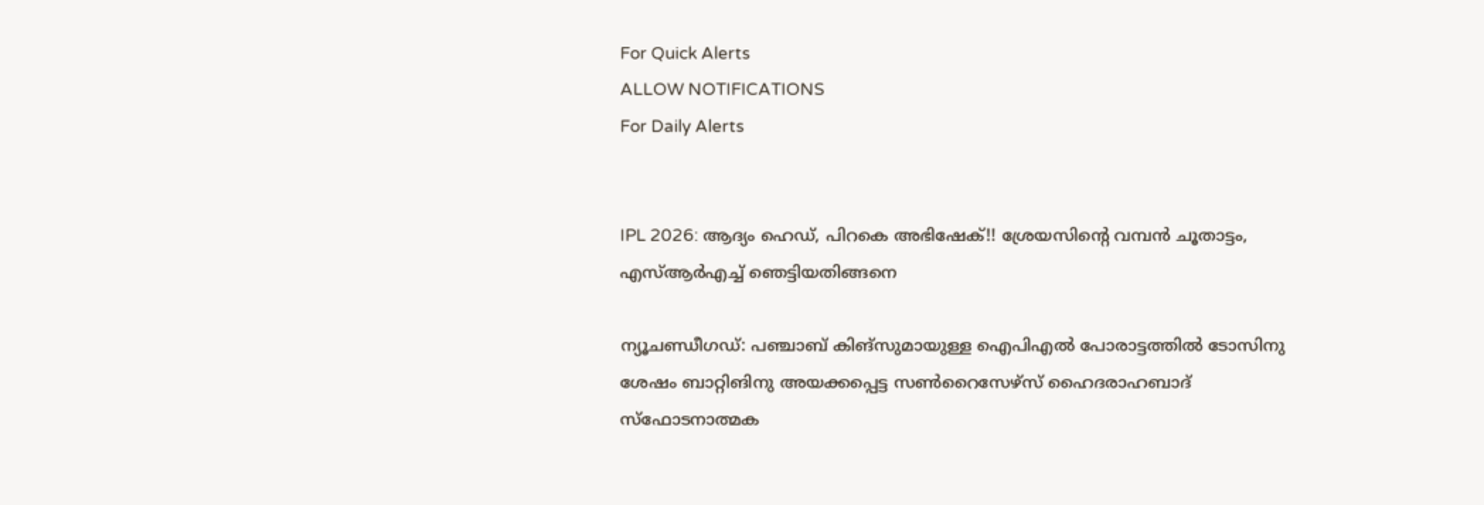For Quick Alerts
ALLOW NOTIFICATIONS
For Daily Alerts


IPL 2026: ആദ്യം ഹെഡ്, പിറകെ അഭിഷേക്!! ശ്രേയസിന്റെ വമ്പന്‍ ചൂതാട്ടം, എസ്ആര്‍എച്ച് ഞെട്ടിയതിങ്ങനെ

ന്യൂചണ്ഡീഗഡ്: പഞ്ചാബ് കിങ്‌സുമായുള്ള ഐപിഎല്‍ പോരാട്ടത്തില്‍ ടോസിനു ശേഷം ബാറ്റിങിനു അയക്കപ്പെട്ട സണ്‍റൈസേഴ്‌സ് ഹൈദരാഹബാദ് സ്‌ഫോടനാത്മക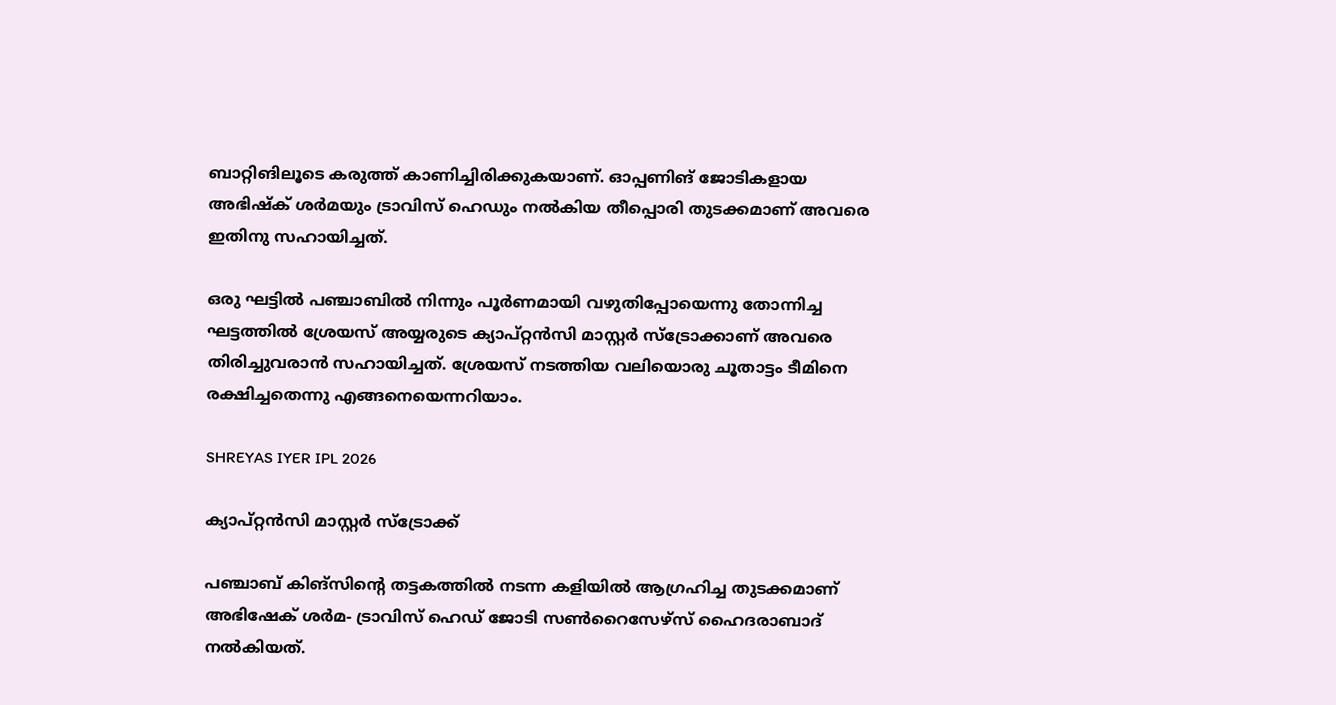ബാറ്റിങിലൂടെ കരുത്ത് കാണിച്ചിരിക്കുകയാണ്. ഓപ്പണിങ് ജോടികളായ അഭിഷ്‌ക് ശര്‍മയും ട്രാവിസ് ഹെഡും നല്‍കിയ തീപ്പൊരി തുടക്കമാണ് അവരെ ഇതിനു സഹായിച്ചത്.

ഒരു ഘട്ടില്‍ പഞ്ചാബില്‍ നിന്നും പൂര്‍ണമായി വഴുതിപ്പോയെന്നു തോന്നിച്ച ഘട്ടത്തില്‍ ശ്രേയസ് അയ്യരുടെ ക്യാപ്റ്റന്‍സി മാസ്റ്റര്‍ സ്‌ട്രോക്കാണ് അവരെ തിരിച്ചുവരാന്‍ സഹായിച്ചത്. ശ്രേയസ് നടത്തിയ വലിയൊരു ചൂതാട്ടം ടീമിനെ രക്ഷിച്ചതെന്നു എങ്ങനെയെന്നറിയാം.

SHREYAS IYER IPL 2026

ക്യാപ്റ്റന്‍സി മാസ്റ്റര്‍ സ്‌ട്രോക്ക്

പഞ്ചാബ് കിങ്‌സിന്റെ തട്ടകത്തില്‍ നടന്ന കളിയില്‍ ആഗ്രഹിച്ച തുടക്കമാണ് അഭിഷേക് ശര്‍മ- ട്രാവിസ് ഹെഡ് ജോടി സണ്‍റൈസേഴ്‌സ് ഹൈദരാബാദ് നല്‍കിയത്.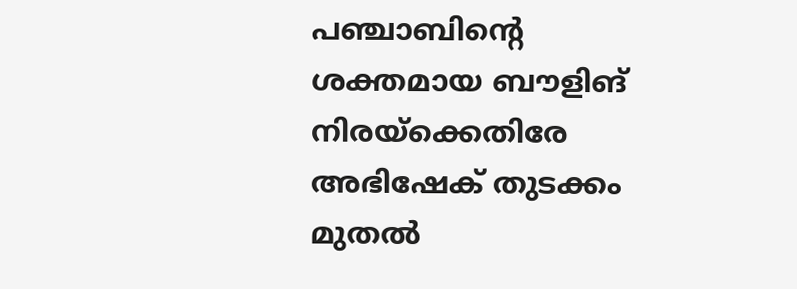പഞ്ചാബിന്റെ ശക്തമായ ബൗളിങ് നിരയ്‌ക്കെതിരേ അഭിഷേക് തുടക്കം മുതല്‍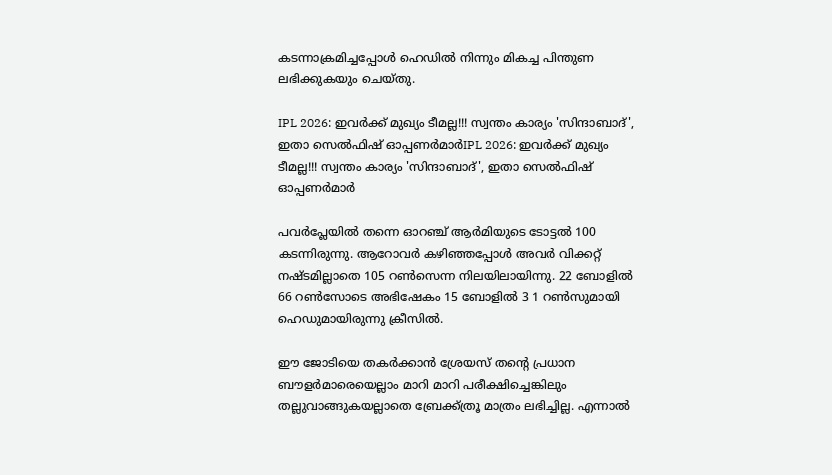കടന്നാക്രമിച്ചപ്പോള്‍ ഹെഡില്‍ നിന്നും മികച്ച പിന്തുണ ലഭിക്കുകയും ചെയ്തു.

IPL 2026: ഇവര്‍ക്ക് മുഖ്യം ടീമല്ല!!! സ്വന്തം കാര്യം 'സിന്ദാബാദ്', ഇതാ സെല്‍ഫിഷ് ഓപ്പണര്‍മാര്‍IPL 2026: ഇവര്‍ക്ക് മുഖ്യം ടീമല്ല!!! സ്വന്തം കാര്യം 'സിന്ദാബാദ്', ഇതാ സെല്‍ഫിഷ് ഓപ്പണര്‍മാര്‍

പവര്‍പ്ലേയില്‍ തന്നെ ഓറഞ്ച് ആര്‍മിയുടെ ടോട്ടല്‍ 100 കടന്നിരുന്നു. ആറോവര്‍ കഴിഞ്ഞപ്പോള്‍ അവര്‍ വിക്കറ്റ് നഷ്ടമില്ലാതെ 105 റണ്‍സെന്ന നിലയിലായിന്നു. 22 ബോളില്‍ 66 റണ്‍സോടെ അഭിഷേകം 15 ബോളില്‍ 3 1 റണ്‍സുമായി ഹെഡുമായിരുന്നു ക്രീസില്‍.

ഈ ജോടിയെ തകര്‍ക്കാന്‍ ശ്രേയസ് തന്റെ പ്രധാന ബൗളര്‍മാരെയെല്ലാം മാറി മാറി പരീക്ഷിച്ചെങ്കിലും തല്ലുവാങ്ങുകയല്ലാതെ ബ്രേക്ക്ത്രൂ മാത്രം ലഭിച്ചില്ല. എന്നാല്‍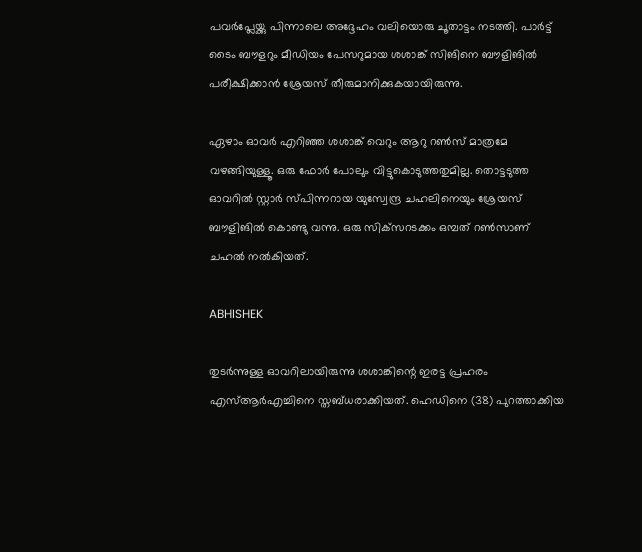പവര്‍പ്ലേയ്ക്കു പിന്നാലെ അദ്ദേഹം വലിയൊരു ചൂതാട്ടം നടത്തി. പാര്‍ട്ട് ടൈം ബൗളറും മീഡിയം പേസറുമായ ശശാങ്ക് സിങിനെ ബൗളിങില്‍ പരീക്ഷിക്കാന്‍ ശ്രേയസ് തീരുമാനിക്കുകയായിരുന്നു.

ഏഴാം ഓവര്‍ എറിഞ്ഞ ശശാങ്ക് വെറും ആറു റണ്‍സ് മാത്രമേ വഴങ്ങിയുള്ളൂ. ഒരു ഫോര്‍ പോലും വിട്ടുകൊടുത്തതുമില്ല. തൊട്ടടുത്ത ഓവറില്‍ സ്റ്റാര്‍ സ്പിന്നറായ യുസ്വേന്ദ്ര ചഹലിനെയും ശ്രേയസ് ബൗളിങില്‍ കൊണ്ടു വന്നു. ഒരു സിക്‌സറടക്കം ഒമ്പത് റണ്‍സാണ് ചഹല്‍ നല്‍കിയത്.

ABHISHEK

തുടര്‍ന്നുള്ള ഓവറിലായിരുന്നു ശശാങ്കിന്റെ ഇരട്ട പ്രഹരം എസ്ആര്‍എച്ചിനെ സ്തബ്ധരാക്കിയത്. ഹെഡിനെ (38) പുറത്താക്കിയ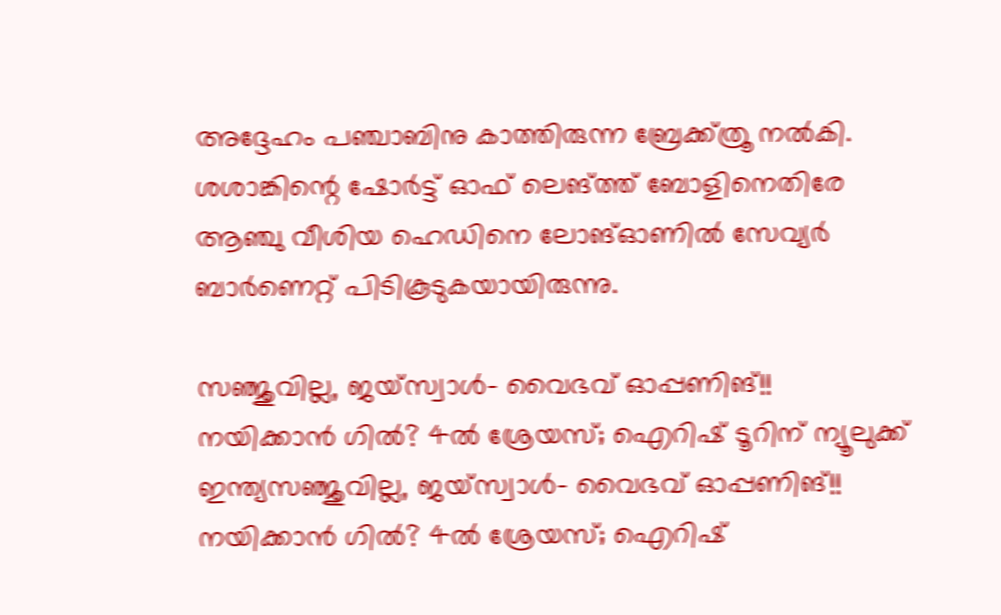അദ്ദേഹം പഞ്ചാബിനു കാത്തിരുന്ന ബ്രേക്ക്ത്രൂ നല്‍കി. ശശാങ്കിന്റെ ഷോര്‍ട്ട് ഓഫ് ലെങ്ത്ത് ബോളിനെതിരേ ആഞ്ചു വീശിയ ഹെഡിനെ ലോങ്ഓണില്‍ സേവ്യര്‍ ബാര്‍ണെറ്റ് പിടികൂടുകയായിരുന്നു.

സഞ്ജുവില്ല, ജയ്‌സ്വാള്‍- വൈഭവ് ഓപ്പണിങ്!! നയിക്കാന്‍ ഗില്‍? 4ല്‍ ശ്രേയസ്; ഐറിഷ് ടൂറിന് ന്യൂലുക്ക് ഇന്ത്യസഞ്ജുവില്ല, ജയ്‌സ്വാള്‍- വൈഭവ് ഓപ്പണിങ്!! നയിക്കാന്‍ ഗില്‍? 4ല്‍ ശ്രേയസ്; ഐറിഷ്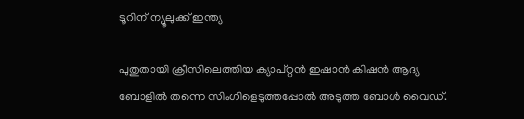ടൂറിന് ന്യൂലുക്ക് ഇന്ത്യ

പുതുതായി ക്രീസിലെത്തിയ ക്യാപ്റ്റന്‍ ഇഷാന്‍ കിഷന്‍ ആദ്യ ബോളില്‍ തന്നെ സിംഗിളെടുത്തപ്പോല്‍ അടുത്ത ബോള്‍ വൈഡ്.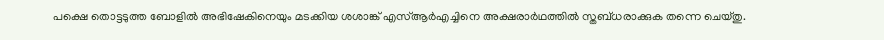പക്ഷെ തൊട്ടടുത്ത ബോളില്‍ അഭിഷേകിനെയും മടക്കിയ ശശാങ്ക് എസ്ആര്‍എച്ചിനെ അക്ഷരാര്‍ഥത്തില്‍ സ്തബ്ധരാക്കുക തന്നെ ചെയ്തു.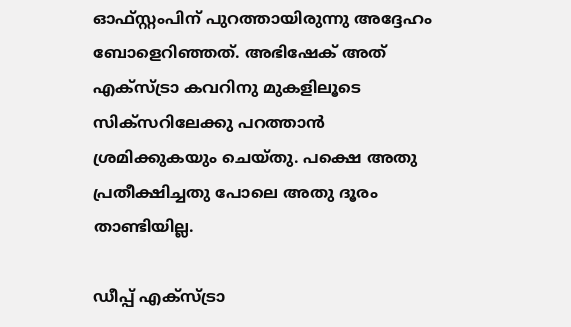ഓഫ്സ്റ്റംപിന് പുറത്തായിരുന്നു അദ്ദേഹം ബോളെറിഞ്ഞത്. അഭിഷേക് അത് എക്‌സ്ട്രാ കവറിനു മുകളിലൂടെ സിക്‌സറിലേക്കു പറത്താന്‍ ശ്രമിക്കുകയും ചെയ്തു. പക്ഷെ അതു പ്രതീക്ഷിച്ചതു പോലെ അതു ദൂരം താണ്ടിയില്ല.

ഡീപ്പ് എക്‌സ്ട്രാ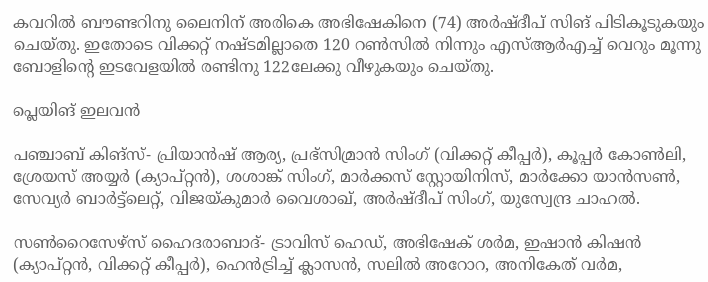കവറില്‍ ബൗണ്ടറിനു ലൈനിന് അരികെ അഭിഷേകിനെ (74) അര്‍ഷ്ദീപ് സിങ് പിടികൂടുകയും ചെയ്തു. ഇതോടെ വിക്കറ്റ് നഷ്ടമില്ലാതെ 120 റണ്‍സില്‍ നിന്നും എസ്ആര്‍എച്ച് വെറും മൂന്നു ബോളിന്റെ ഇടവേളയില്‍ രണ്ടിനു 122ലേക്കു വീഴുകയും ചെയ്തു.

പ്ലെയിങ് ഇലവന്‍

പഞ്ചാബ് കിങ്‌സ്- പ്രിയാന്‍ഷ് ആര്യ, പ്രഭ്‌സിമ്രാന്‍ സിംഗ് (വിക്കറ്റ് കീപ്പര്‍), കൂപ്പര്‍ കോണ്‍ലി, ശ്രേയസ് അയ്യര്‍ (ക്യാപ്റ്റന്‍), ശശാങ്ക് സിംഗ്, മാര്‍ക്കസ് സ്റ്റോയിനിസ്, മാര്‍ക്കോ യാന്‍സണ്‍, സേവ്യര്‍ ബാര്‍ട്ട്‌ലെറ്റ്, വിജയ്കുമാര്‍ വൈശാഖ്, അര്‍ഷ്ദീപ് സിംഗ്, യുസ്വേന്ദ്ര ചാഹല്‍.

സണ്‍റൈസേഴ്‌സ് ഹൈദരാബാദ്- ട്രാവിസ് ഹെഡ്, അഭിഷേക് ശര്‍മ, ഇഷാന്‍ കിഷന്‍ (ക്യാപ്റ്റന്‍, വിക്കറ്റ് കീപ്പര്‍), ഹെന്‍ട്രിച്ച് ക്ലാസന്‍, സലില്‍ അറോറ, അനികേത് വര്‍മ,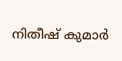നിതീഷ് കുമാര്‍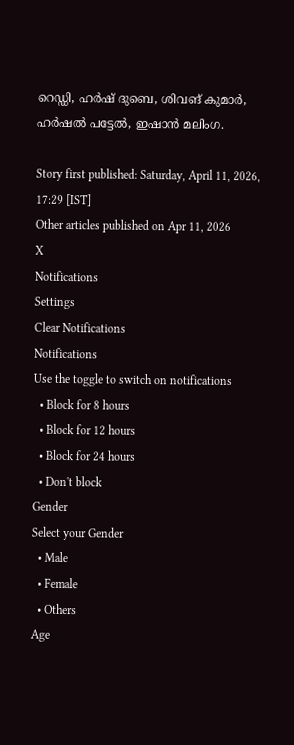റെഡ്ഡി, ഹര്‍ഷ് ദുബെ, ശിവങ് കുമാര്‍, ഹര്‍ഷല്‍ പട്ടേല്‍, ഇഷാന്‍ മലിംഗ.

Story first published: Saturday, April 11, 2026, 17:29 [IST]
Other articles published on Apr 11, 2026
X
Notifications
Settings
Clear Notifications
Notifications
Use the toggle to switch on notifications
  • Block for 8 hours
  • Block for 12 hours
  • Block for 24 hours
  • Don't block
Gender
Select your Gender
  • Male
  • Female
  • Others
Age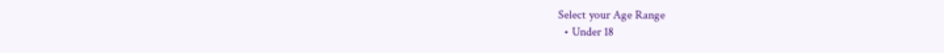Select your Age Range
  • Under 18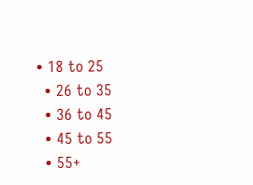• 18 to 25
  • 26 to 35
  • 36 to 45
  • 45 to 55
  • 55+